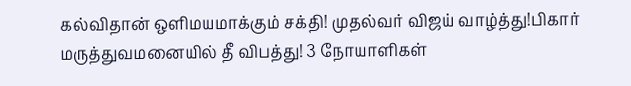கல்விதான் ஒளிமயமாக்கும் சக்தி! முதல்வர் விஜய் வாழ்த்து!பிகார் மருத்துவமனையில் தீ விபத்து! 3 நோயாளிகள்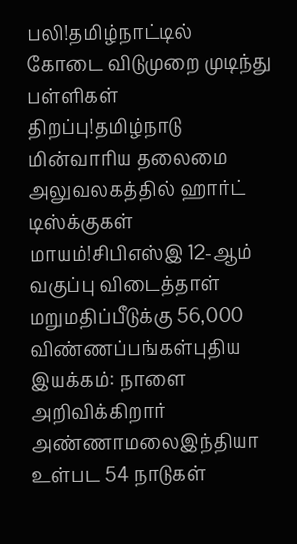பலி!தமிழ்நாட்டில் கோடை விடுமுறை முடிந்து பள்ளிகள் திறப்பு!தமிழ்நாடு மின்வாரிய தலைமை அலுவலகத்தில் ஹார்ட் டிஸ்க்குகள் மாயம்!சிபிஎஸ்இ 12-ஆம் வகுப்பு விடைத்தாள் மறுமதிப்பீடுக்கு 56,000 விண்ணப்பங்கள்புதிய இயக்கம்: நாளை அறிவிக்கிறார் அண்ணாமலைஇந்தியா உள்பட 54 நாடுகள்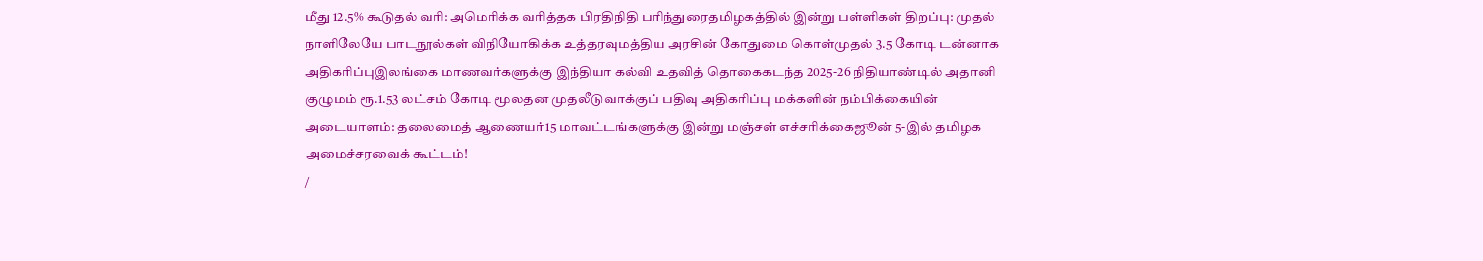மீது 12.5% கூடுதல் வரி: அமெரிக்க வரித்தக பிரதிநிதி பரிந்துரைதமிழகத்தில் இன்று பள்ளிகள் திறப்பு: முதல் நாளிலேயே பாடநூல்கள் விநியோகிக்க உத்தரவுமத்திய அரசின் கோதுமை கொள்முதல் 3.5 கோடி டன்னாக அதிகரிப்புஇலங்கை மாணவர்களுக்கு இந்தியா கல்வி உதவித் தொகைகடந்த 2025-26 நிதியாண்டில் அதானி குழுமம் ரூ.1.53 லட்சம் கோடி மூலதன முதலீடுவாக்குப் பதிவு அதிகரிப்பு மக்களின் நம்பிக்கையின் அடையாளம்: தலைமைத் ஆணையர்15 மாவட்டங்களுக்கு இன்று மஞ்சள் எச்சரிக்கைஜூன் 5-இல் தமிழக அமைச்சரவைக் கூட்டம்!
/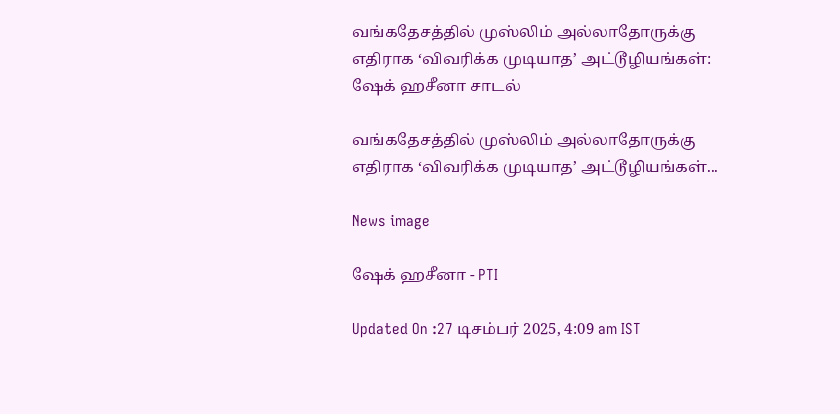வங்கதேசத்தில் முஸ்லிம் அல்லாதோருக்கு எதிராக ‘விவரிக்க முடியாத’ அட்டூழியங்கள்: ஷேக் ஹசீனா சாடல்

வங்கதேசத்தில் முஸ்லிம் அல்லாதோருக்கு எதிராக ‘விவரிக்க முடியாத’ அட்டூழியங்கள்...

News image

ஷேக் ஹசீனா - PTI

Updated On :27 டிசம்பர் 2025, 4:09 am IST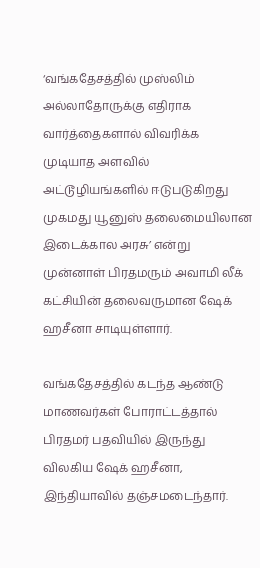‘வங்கதேசத்தில் முஸ்லிம் அல்லாதோருக்கு எதிராக வார்த்தைகளால் விவரிக்க முடியாத அளவில் அட்டூழியங்களில் ஈடுபடுகிறது முகமது யூனுஸ் தலைமையிலான இடைக்கால அரசு’ என்று முன்னாள் பிரதமரும் அவாமி லீக் கட்சியின் தலைவருமான ஷேக் ஹசீனா சாடியுள்ளார்.

வங்கதேசத்தில் கடந்த ஆண்டு மாணவர்கள் போராட்டத்தால் பிரதமர் பதவியில் இருந்து விலகிய ஷேக் ஹசீனா, இந்தியாவில் தஞ்சமடைந்தார்.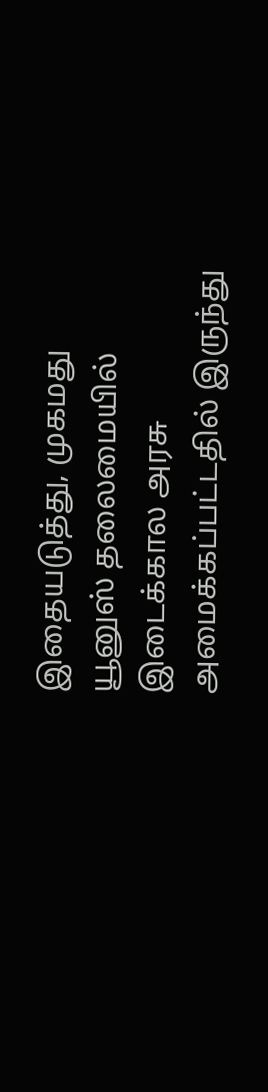இதையடுத்து, முகமது யூனுஸ் தலைமையில் இடைக்கால அரசு அமைக்கப்பட்டதில் இருந்து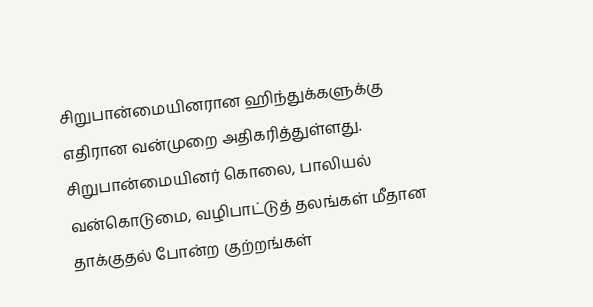சிறுபான்மையினரான ஹிந்துக்களுக்கு எதிரான வன்முறை அதிகரித்துள்ளது. சிறுபான்மையினர் கொலை, பாலியல் வன்கொடுமை, வழிபாட்டுத் தலங்கள் மீதான தாக்குதல் போன்ற குற்றங்கள்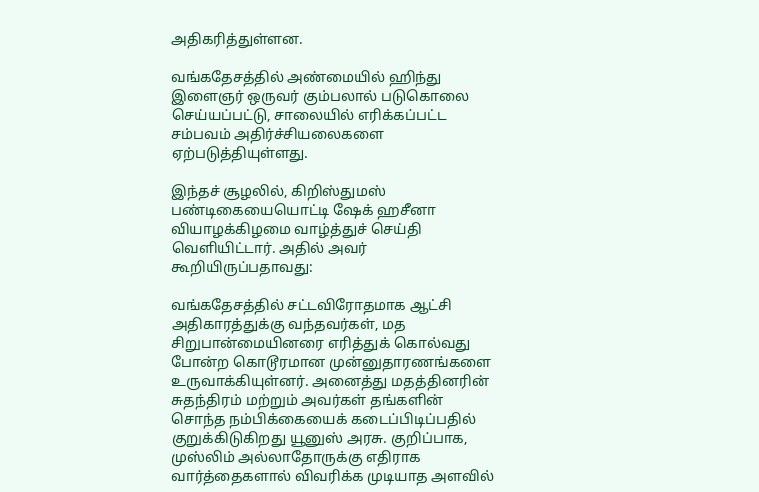அதிகரித்துள்ளன.

வங்கதேசத்தில் அண்மையில் ஹிந்து இளைஞர் ஒருவர் கும்பலால் படுகொலை செய்யப்பட்டு, சாலையில் எரிக்கப்பட்ட சம்பவம் அதிர்ச்சியலைகளை ஏற்படுத்தியுள்ளது.

இந்தச் சூழலில், கிறிஸ்துமஸ் பண்டிகையையொட்டி ஷேக் ஹசீனா வியாழக்கிழமை வாழ்த்துச் செய்தி வெளியிட்டார். அதில் அவர் கூறியிருப்பதாவது:

வங்கதேசத்தில் சட்டவிரோதமாக ஆட்சி அதிகாரத்துக்கு வந்தவர்கள், மத சிறுபான்மையினரை எரித்துக் கொல்வது போன்ற கொடூரமான முன்னுதாரணங்களை உருவாக்கியுள்னர். அனைத்து மதத்தினரின் சுதந்திரம் மற்றும் அவர்கள் தங்களின் சொந்த நம்பிக்கையைக் கடைப்பிடிப்பதில் குறுக்கிடுகிறது யூனுஸ் அரசு. குறிப்பாக, முஸ்லிம் அல்லாதோருக்கு எதிராக வார்த்தைகளால் விவரிக்க முடியாத அளவில்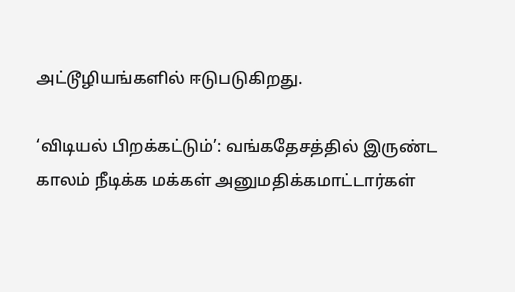அட்டூழியங்களில் ஈடுபடுகிறது.

‘விடியல் பிறக்கட்டும்’: வங்கதேசத்தில் இருண்ட காலம் நீடிக்க மக்கள் அனுமதிக்கமாட்டார்கள்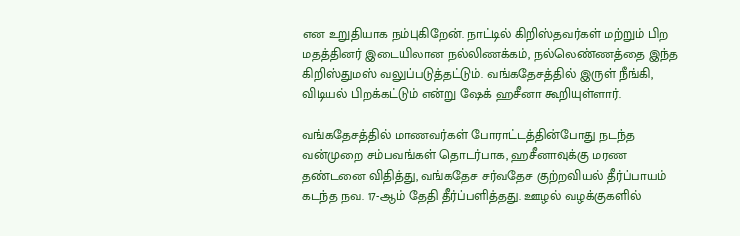என உறுதியாக நம்புகிறேன். நாட்டில் கிறிஸ்தவர்கள் மற்றும் பிற மதத்தினர் இடையிலான நல்லிணக்கம், நல்லெண்ணத்தை இந்த கிறிஸ்துமஸ் வலுப்படுத்தட்டும். வங்கதேசத்தில் இருள் நீங்கி, விடியல் பிறக்கட்டும் என்று ஷேக் ஹசீனா கூறியுள்ளார்.

வங்கதேசத்தில் மாணவர்கள் போராட்டத்தின்போது நடந்த வன்முறை சம்பவங்கள் தொடர்பாக, ஹசீனாவுக்கு மரண தண்டனை விதித்து, வங்கதேச சர்வதேச குற்றவியல் தீர்ப்பாயம் கடந்த நவ. 17-ஆம் தேதி தீர்ப்பளித்தது. ஊழல் வழக்குகளில்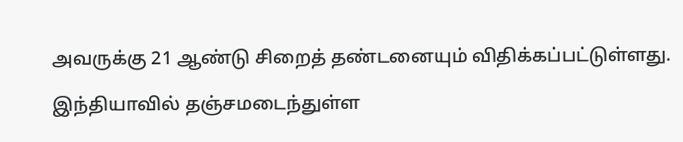அவருக்கு 21 ஆண்டு சிறைத் தண்டனையும் விதிக்கப்பட்டுள்ளது.

இந்தியாவில் தஞ்சமடைந்துள்ள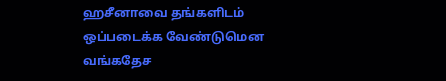ஹசீனாவை தங்களிடம் ஒப்படைக்க வேண்டுமென வங்கதேச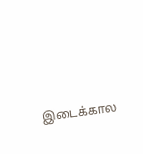இடைக்கால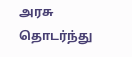அரசு தொடர்ந்து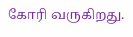கோரி வருகிறது.